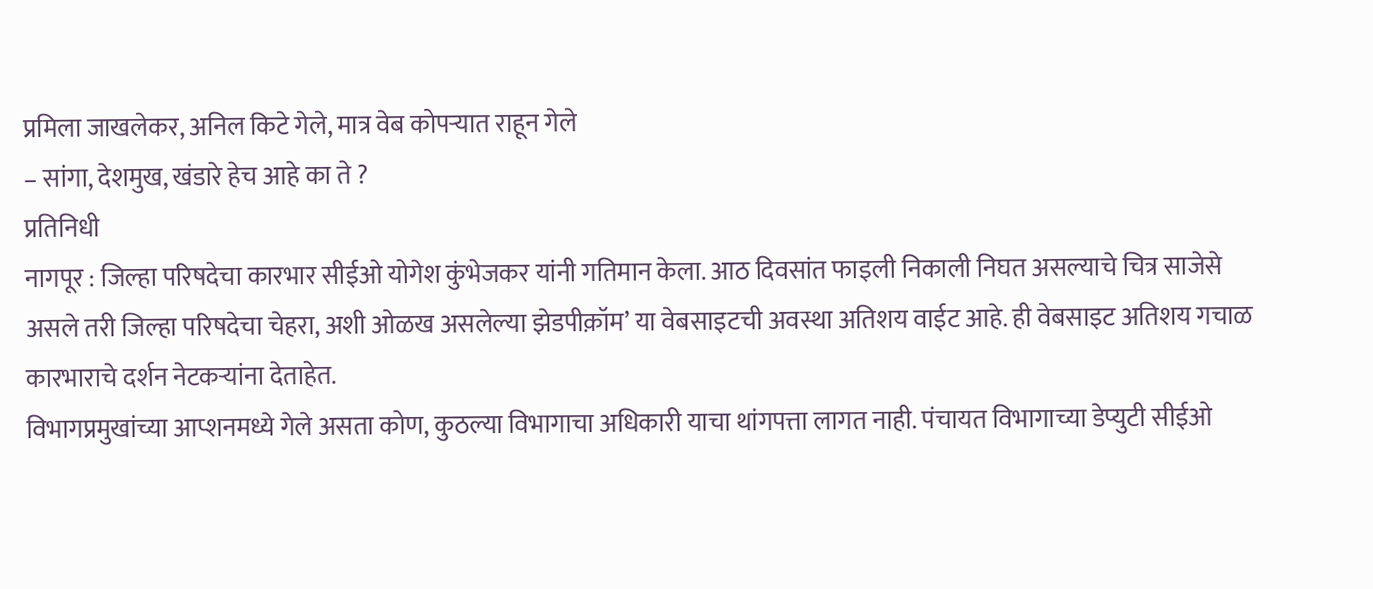प्रमिला जाखलेकर, अनिल किटे गेले, मात्र वेब कोपऱ्यात राहून गेले
– सांगा, देशमुख, खंडारे हेच आहे का ते ?
प्रतिनिधी
नागपूर : जिल्हा परिषदेचा कारभार सीईओ योगेश कुंभेजकर यांनी गतिमान केला. आठ दिवसांत फाइली निकाली निघत असल्याचे चित्र साजेसे असले तरी जिल्हा परिषदेचा चेहरा, अशी ओळख असलेल्या झेडपीक़ॉम’ या वेबसाइटची अवस्था अतिशय वाईट आहे. ही वेबसाइट अतिशय गचाळ कारभाराचे दर्शन नेटकऱ्यांना देताहेत.
विभागप्रमुखांच्या आप्शनमध्ये गेले असता कोण, कुठल्या विभागाचा अधिकारी याचा थांगपत्ता लागत नाही. पंचायत विभागाच्या डेप्युटी सीईओ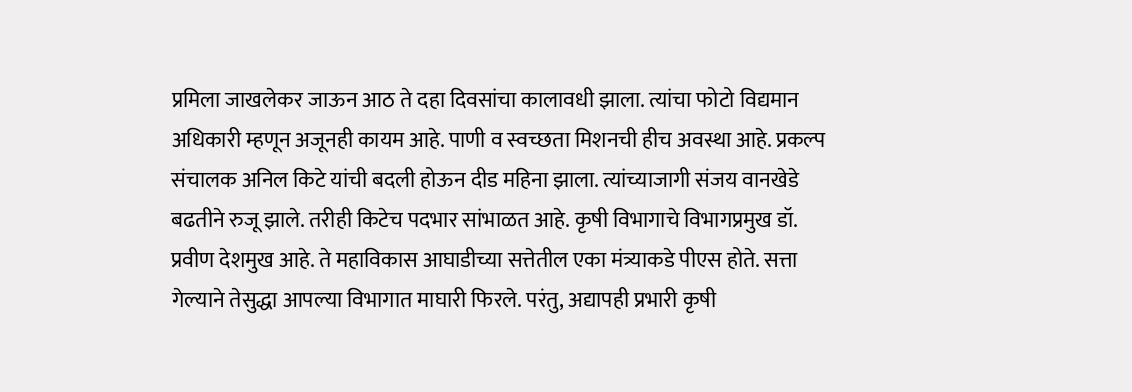प्रमिला जाखलेकर जाऊन आठ ते दहा दिवसांचा कालावधी झाला. त्यांचा फोटो विद्यमान अधिकारी म्हणून अजूनही कायम आहे. पाणी व स्वच्छता मिशनची हीच अवस्था आहे. प्रकल्प संचालक अनिल किटे यांची बदली होऊन दीड महिना झाला. त्यांच्याजागी संजय वानखेडे बढतीने रुजू झाले. तरीही किटेच पदभार सांभाळत आहे. कृषी विभागाचे विभागप्रमुख डॉ. प्रवीण देशमुख आहे. ते महाविकास आघाडीच्या सत्तेतील एका मंत्र्याकडे पीएस होते. सत्ता गेल्याने तेसुद्धा आपल्या विभागात माघारी फिरले. परंतु, अद्यापही प्रभारी कृषी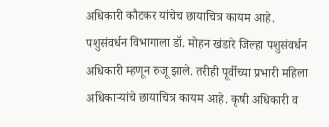अधिकारी कौटकर यांचेच छायाचित्र कायम आहे. पशुसंवर्धन विभागाला डॉ. मोहन खंडारे जिल्हा पशुसंवर्धन अधिकारी म्हणून रुजू झाले. तरीही पूर्वीच्या प्रभारी महिला अधिकाऱ्यांचे छायाचित्र कायम आहे. कृषी अधिकारी व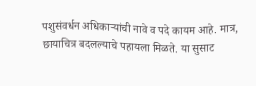पशुसंवर्धन अधिकाऱ्यांची नावे व पदे कायम आहे. मात्र, छायाचित्र बदलल्याचे पहायला मिळते. या सुसाट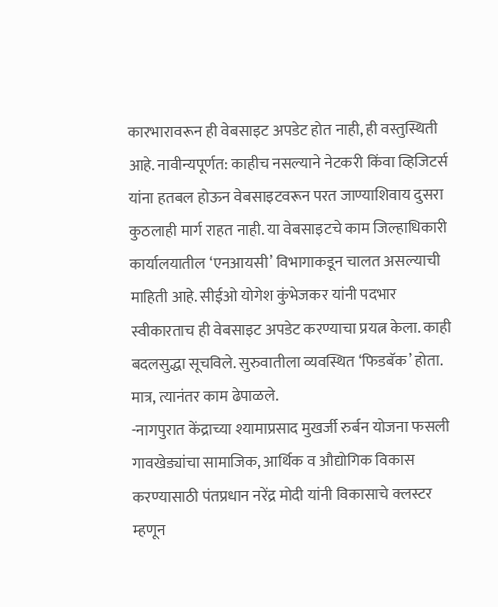कारभारावरून ही वेबसाइट अपडेट होत नाही, ही वस्तुस्थिती आहे. नावीन्यपूर्णत: काहीच नसल्याने नेटकरी किंवा व्हिजिटर्स यांना हतबल होऊन वेबसाइटवरून परत जाण्याशिवाय दुसरा कुठलाही मार्ग राहत नाही. या वेबसाइटचे काम जिल्हाधिकारी कार्यालयातील ‘एनआयसी’ विभागाकडून चालत असल्याची माहिती आहे. सीईओ योगेश कुंभेजकर यांनी पदभार स्वीकारताच ही वेबसाइट अपडेट करण्याचा प्रयत्न केला. काही बदलसुद्धा सूचविले. सुरुवातीला व्यवस्थित ‘फिडबॅक’ होता. मात्र, त्यानंतर काम ढेपाळले.
-नागपुरात केंद्राच्या श्यामाप्रसाद मुखर्जी रुर्बन योजना फसली
गावखेड्यांचा सामाजिक, आर्थिक व औद्योगिक विकास करण्यासाठी पंतप्रधान नरेंद्र मोदी यांनी विकासाचे क्लस्टर म्हणून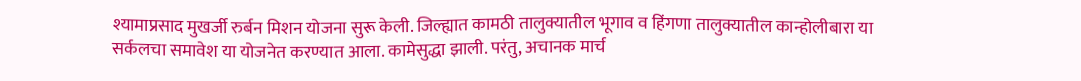श्यामाप्रसाद मुखर्जी रुर्बन मिशन योजना सुरू केली. जिल्ह्यात कामठी तालुक्यातील भूगाव व हिंगणा तालुक्यातील कान्होलीबारा या सर्कलचा समावेश या योजनेत करण्यात आला. कामेसुद्धा झाली. परंतु, अचानक मार्च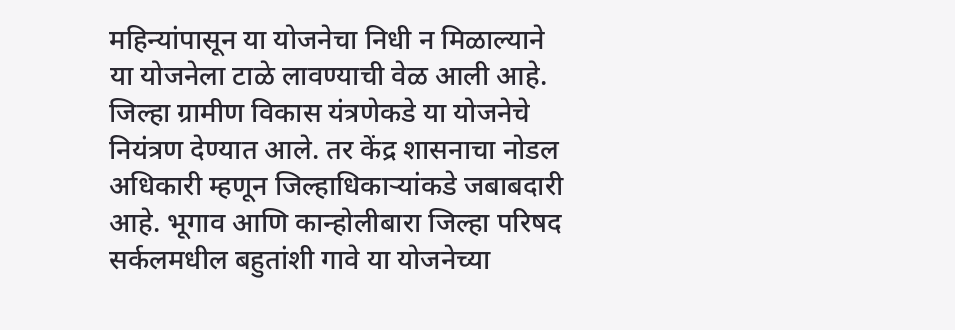महिन्यांपासून या योजनेचा निधी न मिळाल्याने या योजनेला टाळे लावण्याची वेळ आली आहे.
जिल्हा ग्रामीण विकास यंत्रणेकडे या योजनेचे नियंत्रण देण्यात आले. तर केंद्र शासनाचा नोडल अधिकारी म्हणून जिल्हाधिकाऱ्यांकडे जबाबदारी आहे. भूगाव आणि कान्होलीबारा जिल्हा परिषद सर्कलमधील बहुतांशी गावे या योजनेच्या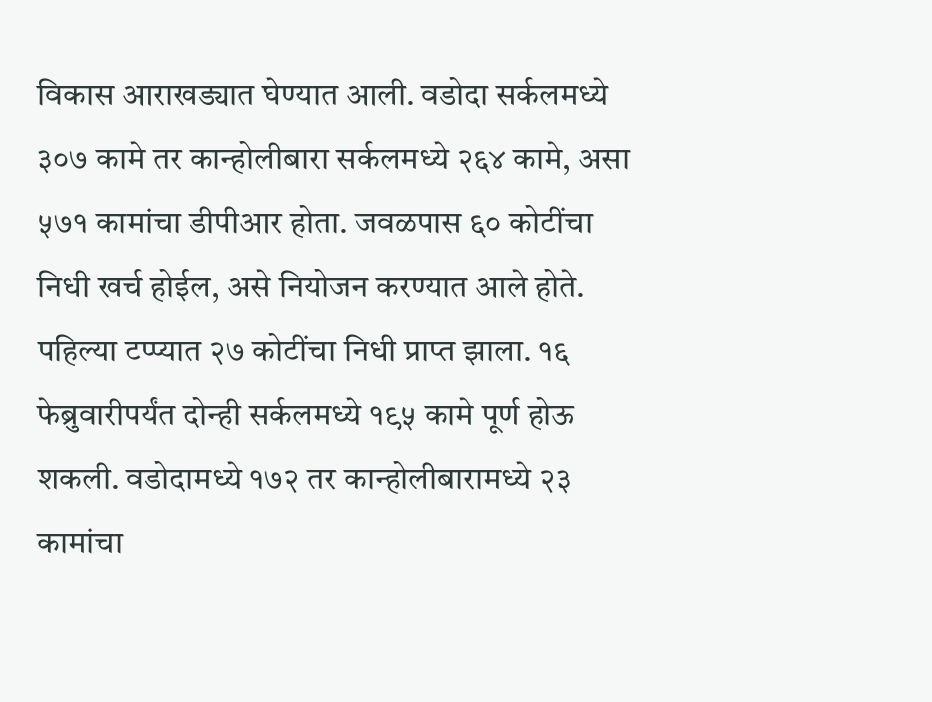विकास आराखड्यात घेण्यात आली. वडोदा सर्कलमध्ये ३०७ कामे तर कान्होलीबारा सर्कलमध्ये २६४ कामे, असा ५७१ कामांचा डीपीआर होता. जवळपास ६० कोटींचा निधी खर्च होईल, असे नियोजन करण्यात आले होते. पहिल्या टप्प्यात २७ कोटींचा निधी प्राप्त झाला. १६ फेब्रुवारीपर्यंत दोन्ही सर्कलमध्ये १९५ कामे पूर्ण होऊ शकली. वडोदामध्ये १७२ तर कान्होलीबारामध्ये २३ कामांचा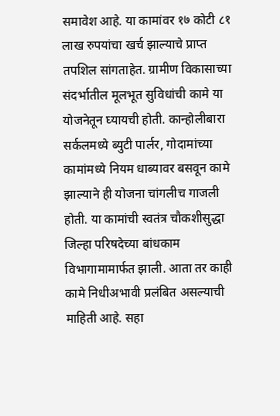समावेश आहे. या कामांवर १७ कोटी ८१ लाख रुपयांचा खर्च झाल्याचे प्राप्त तपशिल सांगताहेत. ग्रामीण विकासाच्या संदर्भातील मूलभूत सुविधांची कामे या योजनेतून घ्यायची होती. कान्होलीबारा सर्कलमध्ये ब्युटी पार्लर, गोदामांच्या कामांमध्ये नियम धाब्यावर बसवून कामे झाल्याने ही योजना चांगलीच गाजली होती. या कामांची स्वतंत्र चौकशीसुद्धा जिल्हा परिषदेच्या बांधकाम विभागामामार्फत झाली. आता तर काही कामे निधीअभावी प्रलंबित असल्याची माहिती आहे. सहा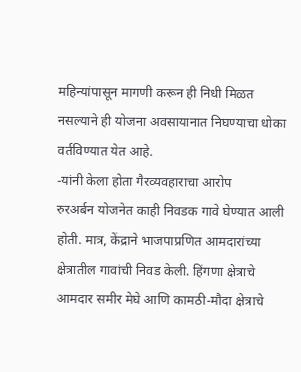महिन्यांपासून मागणी करून ही निधी मिळत नसल्याने ही योजना अवसायानात निघण्याचा धोका वर्तविण्यात येत आहे.
-यांनी केला होता गैरव्यवहाराचा आरोप
रुरअर्बन योजनेत काही निवडक गावे घेण्यात आली होती. मात्र, केंद्राने भाजपाप्रणित आमदारांच्या क्षेत्रातील गावांची निवड केली. हिंगणा क्षेत्राचे आमदार समीर मेघे आणि कामठी-मौदा क्षेत्राचे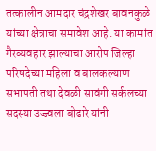तत्कालीन आमदार चंद्रशेखर बावनकुळे यांच्या क्षेत्राचा समावेश आहे. या कामांत गैरव्यवहार झाल्याचा आरोप जिल्हा परिषदेच्या महिला व बालकल्याण सभापती तथा देवळी सावंगी सर्कलच्या सदस्या उज्ज्वला बोढारे यांनी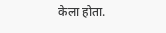केला होता.